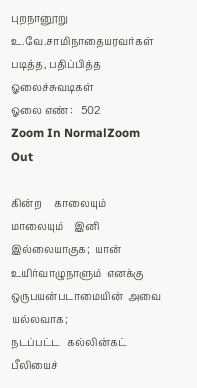புறநானூறு
உ.வே.சாமிநாதையரவர்கள் படித்த, பதிப்பித்த ஓலைச்சுவடிகள்
ஓலை எண் :   502
Zoom In NormalZoom Out

கின்ற     காலையும்    மாலையும்    இனி   இல்லையாகுக;  யான்
உயிர்வாழுநாளும்  எனக்கு  ஒருபயன்படாமையின்  அவை யல்லவாக;
நடப்பட்ட   கல்லின்கட்   பீலியைச்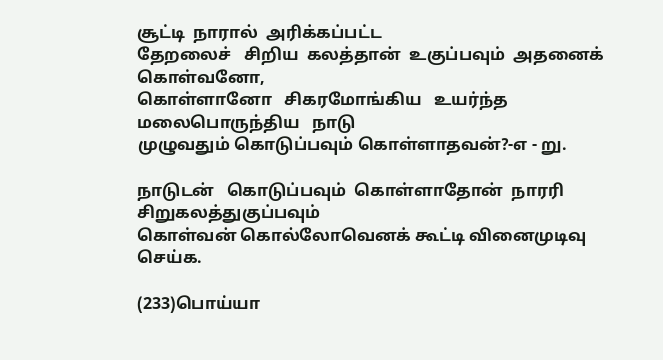சூட்டி  நாரால்  அரிக்கப்பட்ட
தேறலைச்   சிறிய  கலத்தான்  உகுப்பவும்  அதனைக்  கொள்வனோ,
கொள்ளானோ   சிகரமோங்கிய   உயர்ந்த   மலைபொருந்திய   நாடு
முழுவதும் கொடுப்பவும் கொள்ளாதவன்?-எ - று.

நாடுடன்   கொடுப்பவும்  கொள்ளாதோன்  நாரரி  சிறுகலத்துகுப்பவும்
கொள்வன் கொல்லோவெனக் கூட்டி வினைமுடிவு செய்க.

(233)பொய்யா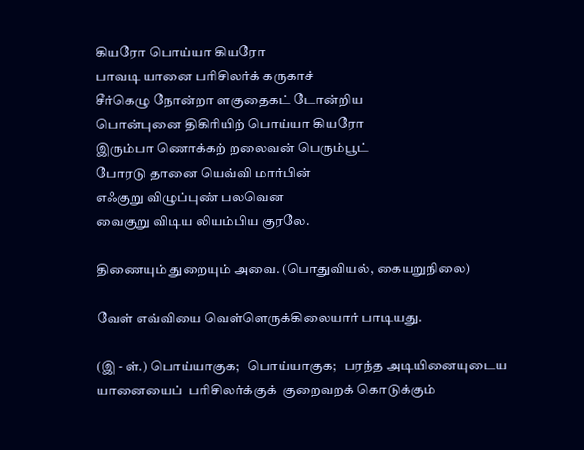கியரோ பொய்யா கியரோ
பாவடி யானை பரிசிலர்க் கருகாச்
சீர்கெழு நோன்றா ளகுதைகட் டோன்றிய
பொன்புனை திகிரியிற் பொய்யா கியரோ
இரும்பா ணொக்கற் றலைவன் பெரும்பூட்
போரடு தானை யெவ்வி மார்பின்
எஃகுறு விழுப்புண் பலவென
வைகுறு விடிய லியம்பிய குரலே.

திணையும் துறையும் அவை. (பொதுவியல், கையறுநிலை)

வேள் எவ்வியை வெள்ளெருக்கிலையார் பாடியது.

(இ - ள்.) பொய்யாகுக;   பொய்யாகுக;   பரந்த அடியினையுடைய
யானையைப்  பரிசிலர்க்குக்  குறைவறக் கொடுக்கும்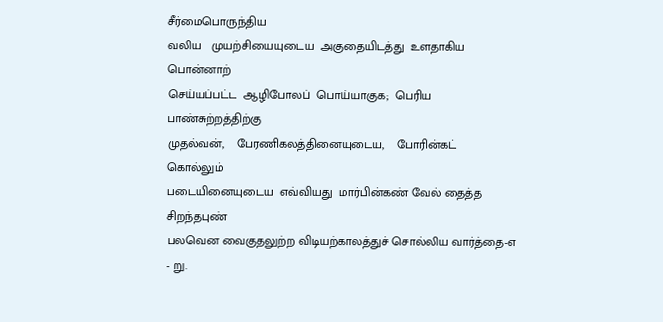சீர்மைபொருந்திய
வலிய   முயற்சியையுடைய  அகுதையிடத்து  உளதாகிய  பொன்னாற்
செய்யப்பட்ட  ஆழிபோலப்  பொய்யாகுக;  பெரிய  பாண்சுற்றத்திற்கு
முதல்வன்,    பேரணிகலத்தினையுடைய,    போரின்கட்    கொல்லும்
படையினையுடைய  எவ்வியது  மார்பின்கண் வேல் தைத்த சிறந்தபுண்
பலவென வைகுதலுற்ற விடியற்காலத்துச் சொல்லிய வார்த்தை-எ - று.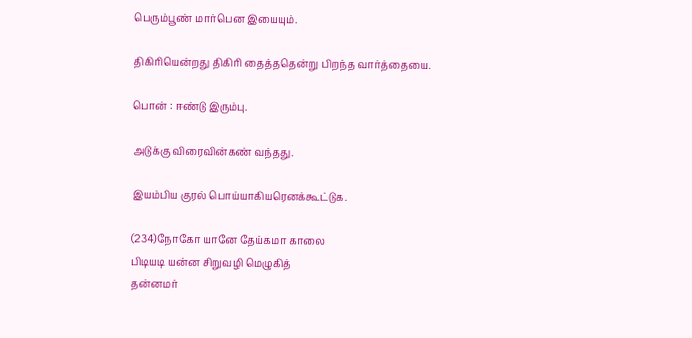பெரும்பூண் மார்பென இயையும்.

திகிரியென்றது திகிரி தைத்ததென்று பிறந்த வார்த்தையை.

பொன் : ஈண்டு இரும்பு.

அடுக்கு விரைவின்கண் வந்தது.

இயம்பிய குரல் பொய்யாகியரெனக்கூட்டுக.

(234)நோகோ யானே தேய்கமா காலை
பிடியடி யன்ன சிறுவழி மெழுகித்
தன்னமர்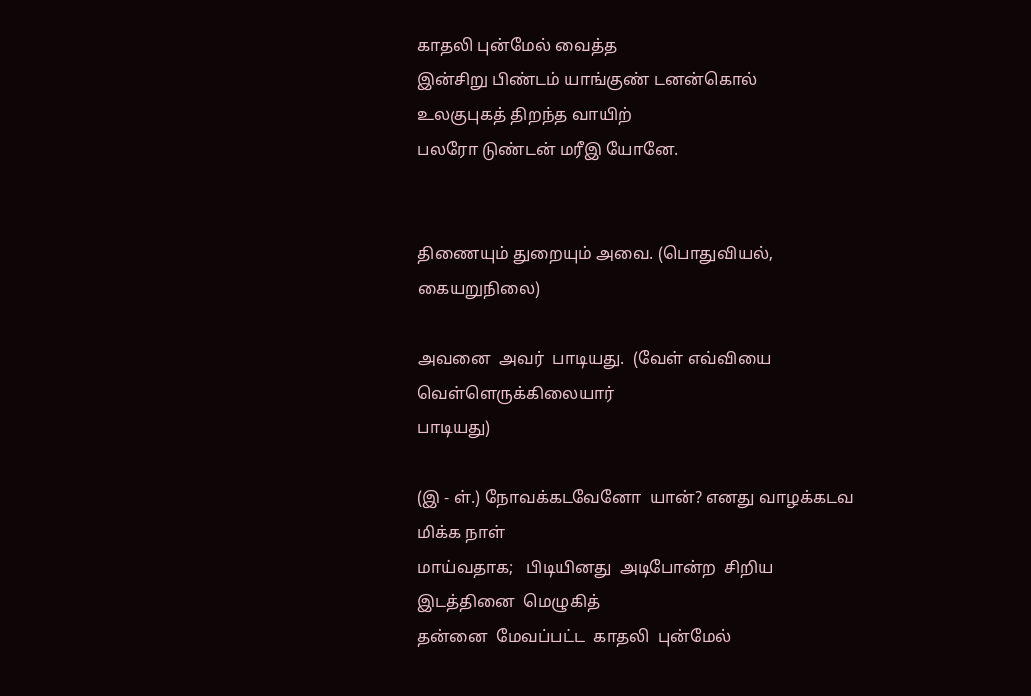காதலி புன்மேல் வைத்த
இன்சிறு பிண்டம் யாங்குண் டனன்கொல்
உலகுபுகத் திறந்த வாயிற்
பலரோ டுண்டன் மரீஇ யோனே.


திணையும் துறையும் அவை. (பொதுவியல், கையறுநிலை)

அவனை  அவர்  பாடியது.  (வேள் எவ்வியை வெள்ளெருக்கிலையார்
பாடியது)

(இ - ள்.) நோவக்கடவேனோ  யான்? எனது வாழக்கடவ மிக்க நாள்
மாய்வதாக;   பிடியினது  அடிபோன்ற  சிறிய  இடத்தினை  மெழுகித்
தன்னை  மேவப்பட்ட  காதலி  புன்மேல்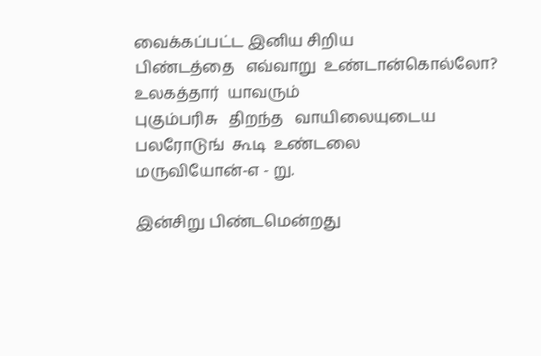வைக்கப்பட்ட இனிய சிறிய
பிண்டத்தை   எவ்வாறு  உண்டான்கொல்லோ?  உலகத்தார்  யாவரும்
புகும்பரிசு   திறந்த   வாயிலையுடைய  பலரோடுங்  கூடி  உண்டலை
மருவியோன்-எ - று.

இன்சிறு பிண்டமென்றது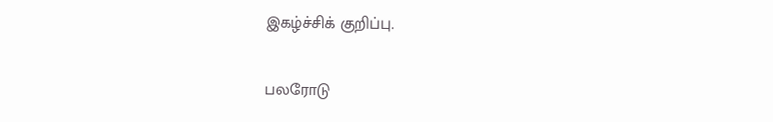இகழ்ச்சிக் குறிப்பு.

பலரோடு